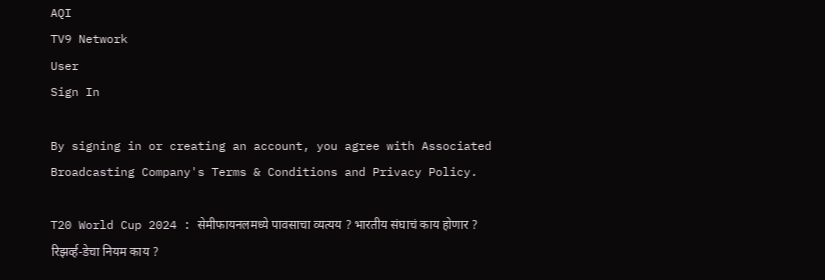AQI
TV9 Network
User
Sign In

By signing in or creating an account, you agree with Associated Broadcasting Company's Terms & Conditions and Privacy Policy.

T20 World Cup 2024 : सेमीफायनलमध्ये पावसाचा व्यत्यय ? भारतीय संघाचं काय होणार ? रिझर्व्ह-डेचा नियम काय ?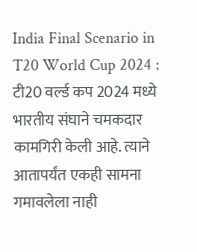India Final Scenario in T20 World Cup 2024 : टी20 वर्ल्ड कप 2024 मध्ये भारतीय संघाने चमकदार कामगिरी केली आहे. त्याने आतापर्यंत एकही सामना गमावलेला नाही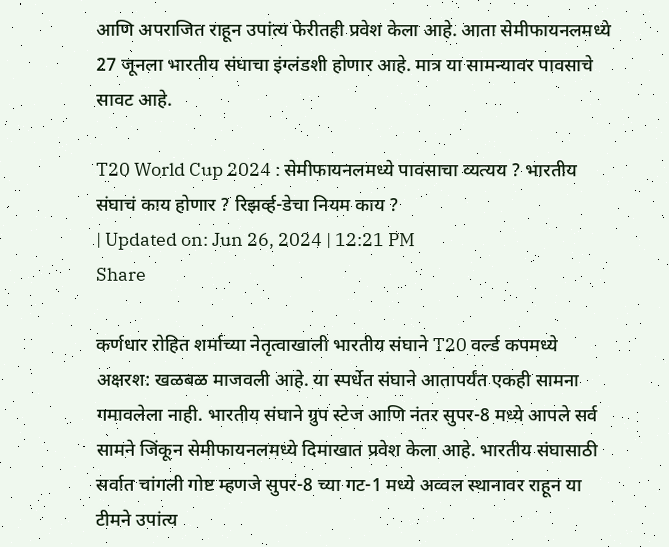आणि अपराजित राहून उपांत्य फेरीतही प्रवेश केला आहे. आता सेमीफायनलमध्ये 27 जूनला भारतीय संघाचा इंग्लंडशी होणार आहे. मात्र या सामन्यावर पावसाचे सावट आहे.

T20 World Cup 2024 : सेमीफायनलमध्ये पावसाचा व्यत्यय ? भारतीय संघाचं काय होणार ? रिझर्व्ह-डेचा नियम काय ?
| Updated on: Jun 26, 2024 | 12:21 PM
Share

कर्णधार रोहित शर्माच्या नेतृत्वाखाली भारतीय संघाने T20 वर्ल्ड कपमध्ये अक्षरश: खळबळ माजवली आहे. या स्पर्धेत संघाने आतापर्यंत एकही सामना गमावलेला नाही. भारतीय संघाने ग्रुप स्टेज आणि नंतर सुपर-8 मध्ये आपले सर्व सामने जिंकून सेमीफायनलमध्ये दिमाखात प्रवेश केला आहे. भारतीय संघासाठी सर्वात चांगली गोष्ट म्हणजे सुपर-8 च्या गट-1 मध्ये अव्वल स्थानावर राहून या टीमने उपांत्य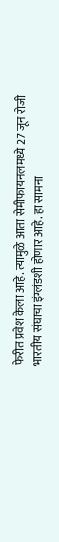फेरीत प्रवेश केला आहे. त्यामुळे आता सेमीफायनलमध्ये 27 जून रोजी भारतीय संघाचा इंग्लंडशी होणार आहे. हा सामना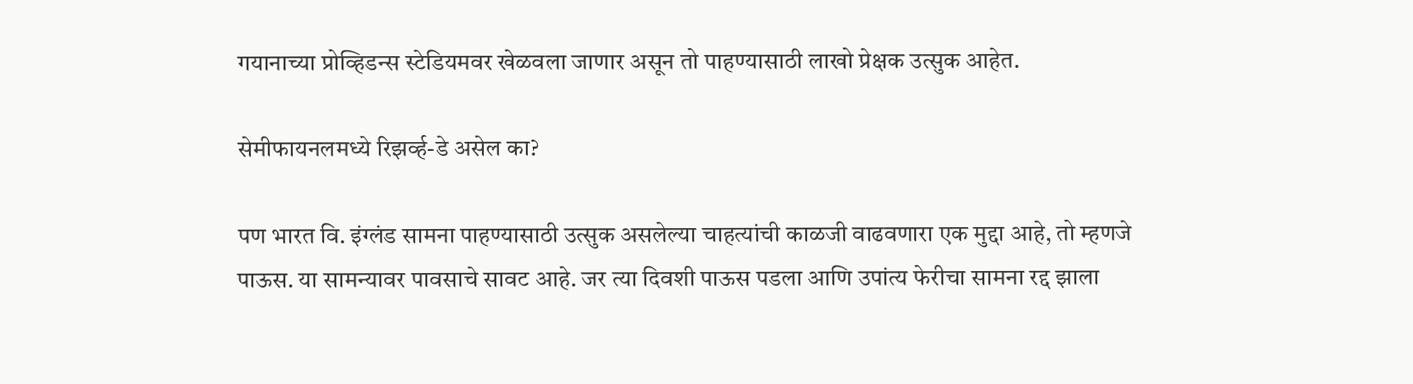गयानाच्या प्रोव्हिडन्स स्टेडियमवर खेळवला जाणार असून तो पाहण्यासाठी लाखो प्रेक्षक उत्सुक आहेत.

सेमीफायनलमध्ये रिझर्व्ह-डे असेल का?

पण भारत वि. इंग्लंड सामना पाहण्यासाठी उत्सुक असलेल्या चाहत्यांची काळजी वाढवणारा एक मुद्दा आहे, तो म्हणजे पाऊस. या सामन्यावर पावसाचे सावट आहे. जर त्या दिवशी पाऊस पडला आणि उपांत्य फेरीचा सामना रद्द झाला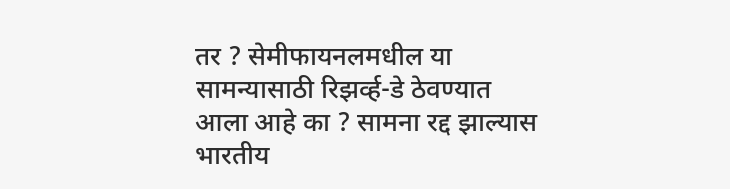तर ? सेमीफायनलमधील या सामन्यासाठी रिझर्व्ह-डे ठेवण्यात आला आहे का ? सामना रद्द झाल्यास भारतीय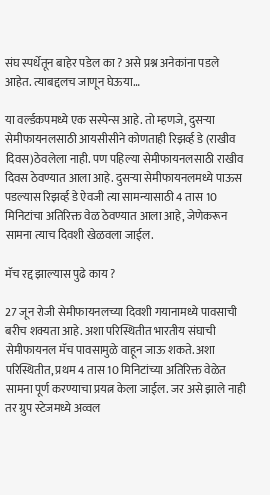संघ स्पर्धेतून बाहेर पडेल का ? असे प्रश्न अनेकांना पडले आहेत. त्याबद्दलच जाणून घेऊया…

या वर्ल्डकपमध्ये एक सस्पेन्स आहे. तो म्हणजे, दुसऱ्या सेमीफायनलसाठी आयसीसीने कोणताही रिझर्व्ह डे (राखीव दिवस)ठेवलेला नाही. पण पहिल्या सेमीफायनलसाठी राखीव दिवस ठेवण्यात आला आहे. दुसऱ्या सेमीफायनलमध्ये पाऊस पडल्यास रिझर्व्ह डे ऐवजी त्या सामन्यासाठी 4 तास 10 मिनिटांचा अतिरिक्त वेळ ठेवण्यात आला आहे, जेणेकरून सामना त्याच दिवशी खेळवला जाईल.

मॅच रद्द झाल्यास पुढे काय ?

27 जून रोजी सेमीफायनलच्या दिवशी गयानामध्ये पावसाची बरीच शक्यता आहे. अशा परिस्थितीत भारतीय संघाची सेमीफायनल मॅच पावसामुळे वाहून जाऊ शकते. अशा परिस्थितीत, प्रथम 4 तास 10 मिनिटांच्या अतिरिक्त वेळेत सामना पूर्ण करण्याचा प्रयत्न केला जाईल. जर असे झाले नाही तर ग्रुप स्टेजमध्ये अव्वल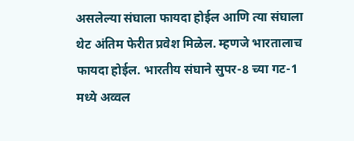असलेल्या संघाला फायदा होईल आणि त्या संघाला थेट अंतिम फेरीत प्रवेश मिळेल. म्हणजे भारतालाच फायदा होईल. भारतीय संघाने सुपर-8 च्या गट-1 मध्ये अव्वल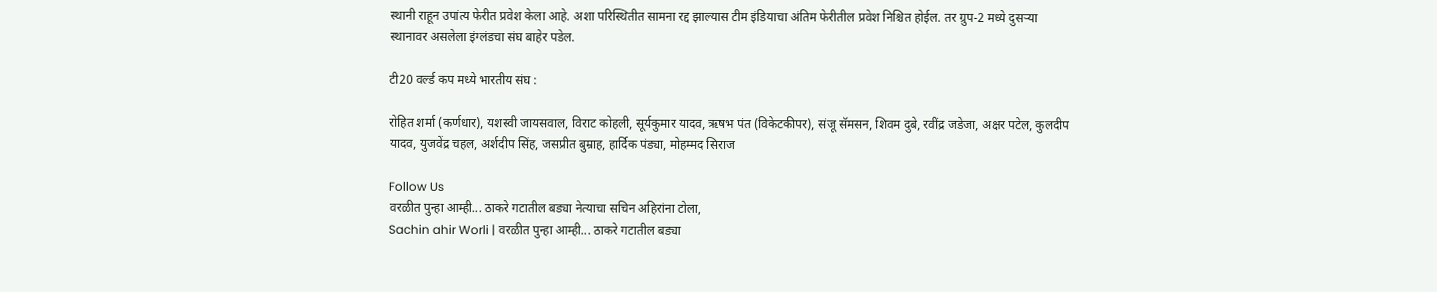स्थानी राहून उपांत्य फेरीत प्रवेश केला आहे. अशा परिस्थितीत सामना रद्द झाल्यास टीम इंडियाचा अंतिम फेरीतील प्रवेश निश्चित होईल. तर ग्रुप-2 मध्ये दुसऱ्या स्थानावर असलेला इंग्लंडचा संघ बाहेर पडेल.

टी20 वर्ल्ड कप मध्ये भारतीय संघ :

रोहित शर्मा (कर्णधार), यशस्वी जायसवाल, व‍िराट कोहली, सूर्यकुमार यादव, ऋषभ पंत (विकेटकीपर), संजू सॅमसन, शिवम दुबे, रवींद्र जडेजा, अक्षर पटेल, कुलदीप यादव, युजवेंद्र चहल, अर्शदीप सिंह, जसप्रीत बुम्राह, हार्द‍िक पंड्या, मोहम्मद सिराज

Follow Us
वरळीत पुन्हा आम्ही... ठाकरे गटातील बड्या नेत्याचा सचिन अहिरांना टोला,
Sachin ahir Worli | वरळीत पुन्हा आम्ही... ठाकरे गटातील बड्या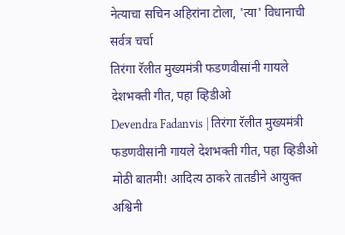नेत्याचा सचिन अहिरांना टोला, 'त्या' विधानाची सर्वत्र चर्चा
तिरंगा रॅलीत मुख्यमंत्री फडणवीसांनी गायले देशभक्ती गीत, पहा व्हिडीओ
Devendra Fadanvis | तिरंगा रॅलीत मुख्यमंत्री फडणवीसांनी गायले देशभक्ती गीत, पहा व्हिडीओ
मोठी बातमी! आदित्य ठाकरे तातडीने आयुक्त अश्विनी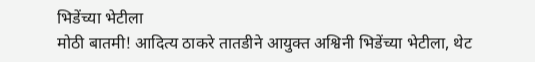भिडेंच्या भेटीला
मोठी बातमी! आदित्य ठाकरे तातडीने आयुक्त अश्विनी भिडेंच्या भेटीला, थेट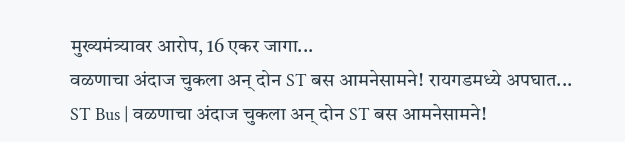मुख्यमंत्र्यावर आरोप, 16 एकर जागा...
वळणाचा अंदाज चुकला अन् दोन ST बस आमनेसामने! रायगडमध्ये अपघात...
ST Bus | वळणाचा अंदाज चुकला अन् दोन ST बस आमनेसामने!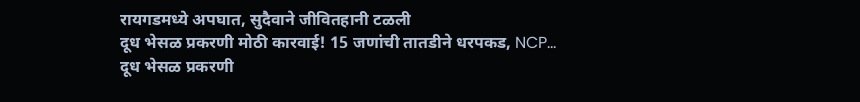रायगडमध्ये अपघात, सुदैवाने जीवितहानी टळली
दूध भेसळ प्रकरणी मोठी कारवाई! 15 जणांची तातडीने धरपकड, NCP...
दूध भेसळ प्रकरणी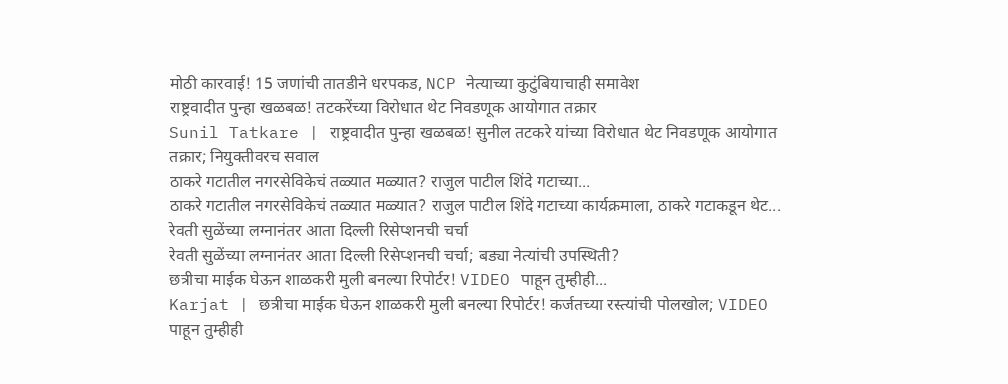मोठी कारवाई! 15 जणांची तातडीने धरपकड, NCP नेत्याच्या कुटुंबियाचाही समावेश
राष्ट्रवादीत पुन्हा खळबळ! तटकरेंच्या विरोधात थेट निवडणूक आयोगात तक्रार
Sunil Tatkare | राष्ट्रवादीत पुन्हा खळबळ! सुनील तटकरे यांच्या विरोधात थेट निवडणूक आयोगात तक्रार; नियुक्तीवरच सवाल
ठाकरे गटातील नगरसेविकेचं तळ्यात मळ्यात? राजुल पाटील शिंदे गटाच्या...
ठाकरे गटातील नगरसेविकेचं तळ्यात मळ्यात? राजुल पाटील शिंदे गटाच्या कार्यक्रमाला, ठाकरे गटाकडून थेट...
रेवती सुळेंच्या लग्नानंतर आता दिल्ली रिसेप्शनची चर्चा
रेवती सुळेंच्या लग्नानंतर आता दिल्ली रिसेप्शनची चर्चा; बड्या नेत्यांची उपस्थिती?
छत्रीचा माईक घेऊन शाळकरी मुली बनल्या रिपोर्टर! VIDEO पाहून तुम्हीही...
Karjat | छत्रीचा माईक घेऊन शाळकरी मुली बनल्या रिपोर्टर! कर्जतच्या रस्त्यांची पोलखोल; VIDEO पाहून तुम्हीही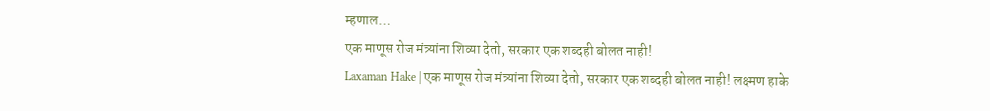म्हणाल…
एक माणूस रोज मंत्र्यांना शिव्या देतो, सरकार एक शब्दही बोलत नाही!
Laxaman Hake | एक माणूस रोज मंत्र्यांना शिव्या देतो, सरकार एक शब्दही बोलत नाही! लक्ष्मण हाके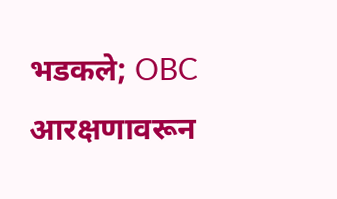भडकले; OBC आरक्षणावरून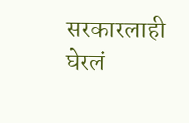सरकारलाही घेरलं